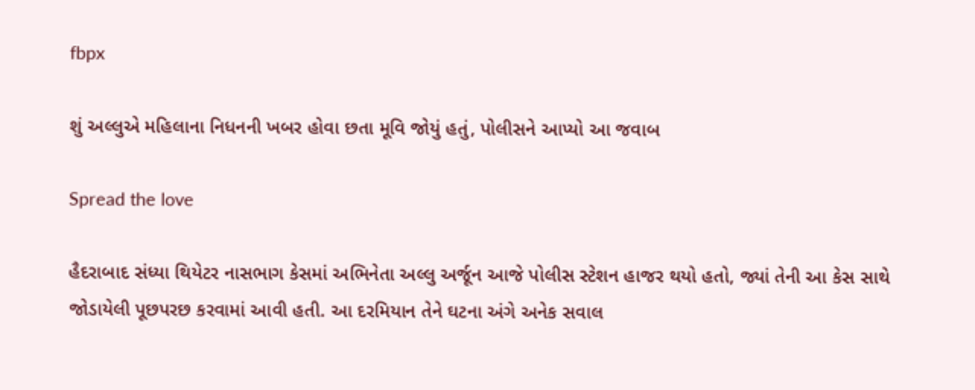fbpx

શું અલ્લુએ મહિલાના નિધનની ખબર હોવા છતા મૂવિ જોયું હતું, પોલીસને આપ્યો આ જવાબ

Spread the love

હૈદરાબાદ સંધ્યા થિયેટર નાસભાગ કેસમાં અભિનેતા અલ્લુ અર્જૂન આજે પોલીસ સ્ટેશન હાજર થયો હતો, જ્યાં તેની આ કેસ સાથે જોડાયેલી પૂછપરછ કરવામાં આવી હતી. આ દરમિયાન તેને ઘટના અંગે અનેક સવાલ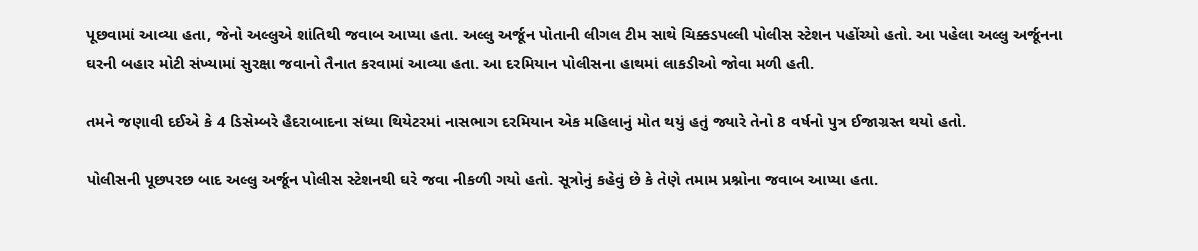પૂછવામાં આવ્યા હતા, જેનો અલ્લુએ શાંતિથી જવાબ આપ્યા હતા. અલ્લુ અર્જૂન પોતાની લીગલ ટીમ સાથે ચિક્કડપલ્લી પોલીસ સ્ટેશન પહોંચ્યો હતો. આ પહેલા અલ્લુ અર્જૂનના ઘરની બહાર મોટી સંખ્યામાં સુરક્ષા જવાનો તૈનાત કરવામાં આવ્યા હતા. આ દરમિયાન પોલીસના હાથમાં લાકડીઓ જોવા મળી હતી.

તમને જણાવી દઈએ કે 4 ડિસેમ્બરે હૈદરાબાદના સંધ્યા થિયેટરમાં નાસભાગ દરમિયાન એક મહિલાનું મોત થયું હતું જ્યારે તેનો 8 વર્ષનો પુત્ર ઈજાગ્રસ્ત થયો હતો.

પોલીસની પૂછપરછ બાદ અલ્લુ અર્જૂન પોલીસ સ્ટેશનથી ઘરે જવા નીકળી ગયો હતો. સૂત્રોનું કહેવું છે કે તેણે તમામ પ્રશ્નોના જવાબ આપ્યા હતા.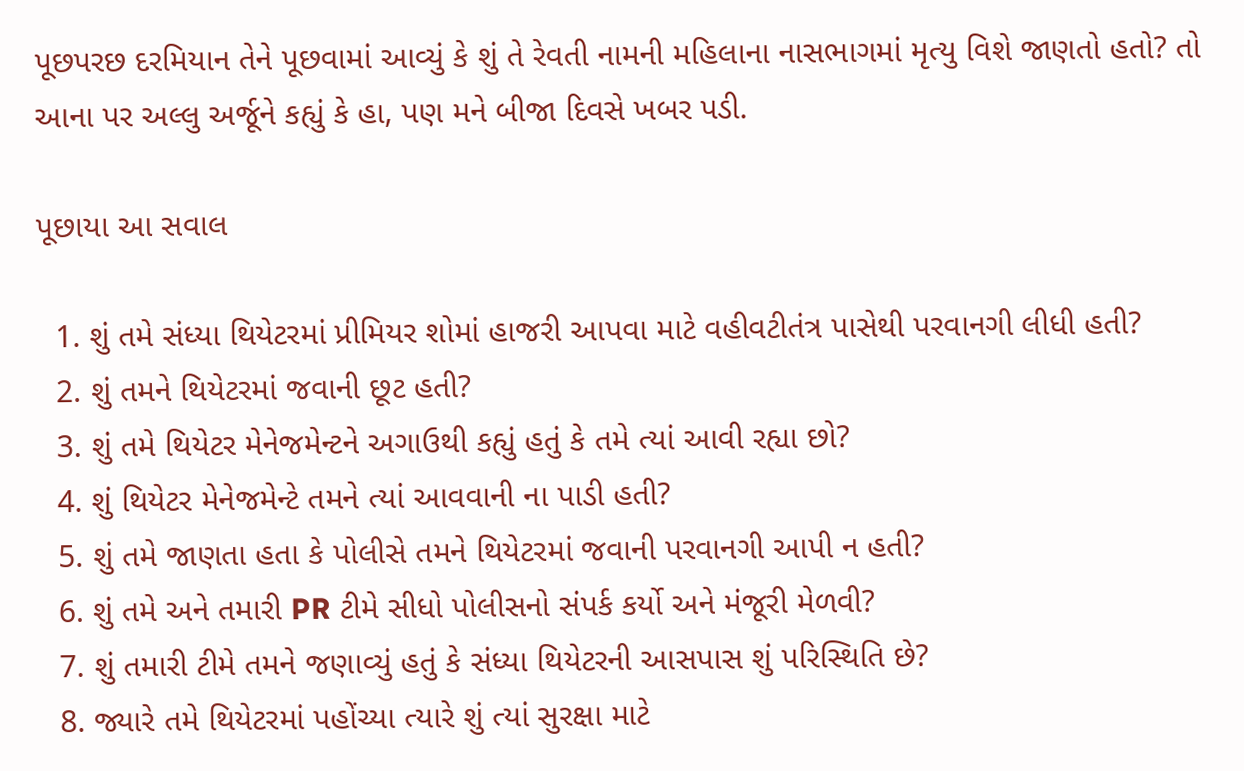પૂછપરછ દરમિયાન તેને પૂછવામાં આવ્યું કે શું તે રેવતી નામની મહિલાના નાસભાગમાં મૃત્યુ વિશે જાણતો હતો? તો આના પર અલ્લુ અર્જૂને કહ્યું કે હા, પણ મને બીજા દિવસે ખબર પડી.

પૂછાયા આ સવાલ

  1. શું તમે સંધ્યા થિયેટરમાં પ્રીમિયર શોમાં હાજરી આપવા માટે વહીવટીતંત્ર પાસેથી પરવાનગી લીધી હતી?
  2. શું તમને થિયેટરમાં જવાની છૂટ હતી?
  3. શું તમે થિયેટર મેનેજમેન્ટને અગાઉથી કહ્યું હતું કે તમે ત્યાં આવી રહ્યા છો?
  4. શું થિયેટર મેનેજમેન્ટે તમને ત્યાં આવવાની ના પાડી હતી?
  5. શું તમે જાણતા હતા કે પોલીસે તમને થિયેટરમાં જવાની પરવાનગી આપી ન હતી?
  6. શું તમે અને તમારી PR ટીમે સીધો પોલીસનો સંપર્ક કર્યો અને મંજૂરી મેળવી?
  7. શું તમારી ટીમે તમને જણાવ્યું હતું કે સંધ્યા થિયેટરની આસપાસ શું પરિસ્થિતિ છે?
  8. જ્યારે તમે થિયેટરમાં પહોંચ્યા ત્યારે શું ત્યાં સુરક્ષા માટે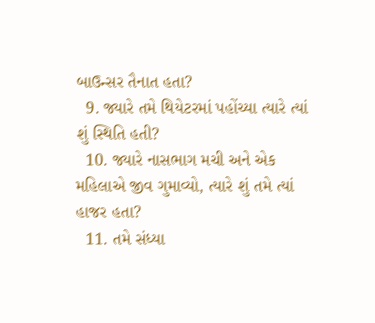બાઉન્સર તૈનાત હતા?
  9. જ્યારે તમે થિયેટરમાં પહોંચ્યા ત્યારે ત્યાં શું સ્થિતિ હતી?
  10. જ્યારે નાસભાગ મચી અને એક મહિલાએ જીવ ગુમાવ્યો, ત્યારે શું તમે ત્યાં હાજર હતા?
  11. તમે સંધ્યા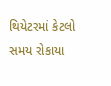થિયેટરમાં કેટલો સમય રોકાયા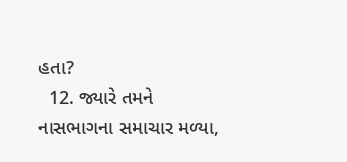હતા?
  12. જ્યારે તમને નાસભાગના સમાચાર મળ્યા,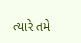ત્યારે તમે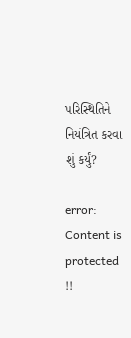પરિસ્થિતિને નિયંત્રિત કરવા શું કર્યું?

error: Content is protected !!